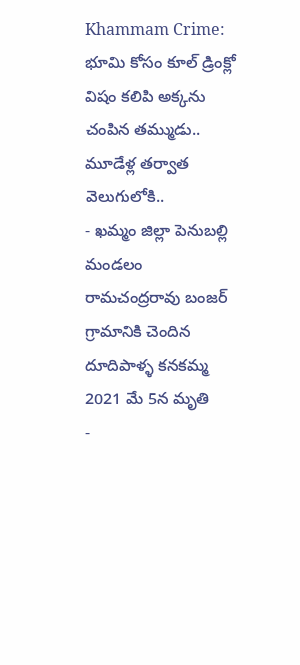Khammam Crime: భూమి కోసం కూల్ డ్రింక్లో విషం కలిపి అక్కను చంపిన తమ్ముడు.. మూడేళ్ల తర్వాత వెలుగులోకి..
- ఖమ్మం జిల్లా పెనుబల్లి మండలం రామచంద్రరావు బంజర్ గ్రామానికి చెందిన దూదిపాళ్ళ కనకమ్మ 2021 మే 5న మృతి
-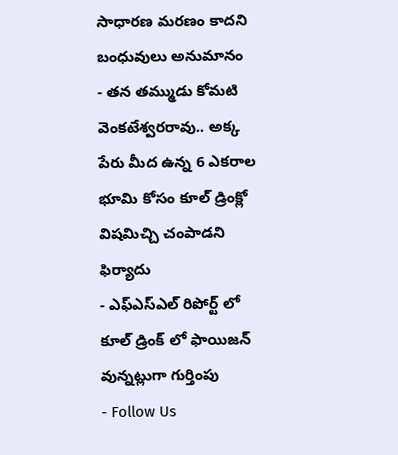సాధారణ మరణం కాదని బంధువులు అనుమానం
- తన తమ్ముడు కోమటి వెంకటేశ్వరరావు.. అక్క పేరు మీద ఉన్న 6 ఎకరాల భూమి కోసం కూల్ డ్రింక్లో విషమిచ్చి చంపాడని ఫిర్యాదు
- ఎఫ్ఎస్ఎల్ రిపోర్ట్ లో కూల్ డ్రింక్ లో ఫాయిజన్ వున్నట్లుగా గుర్తింపు
- Follow Us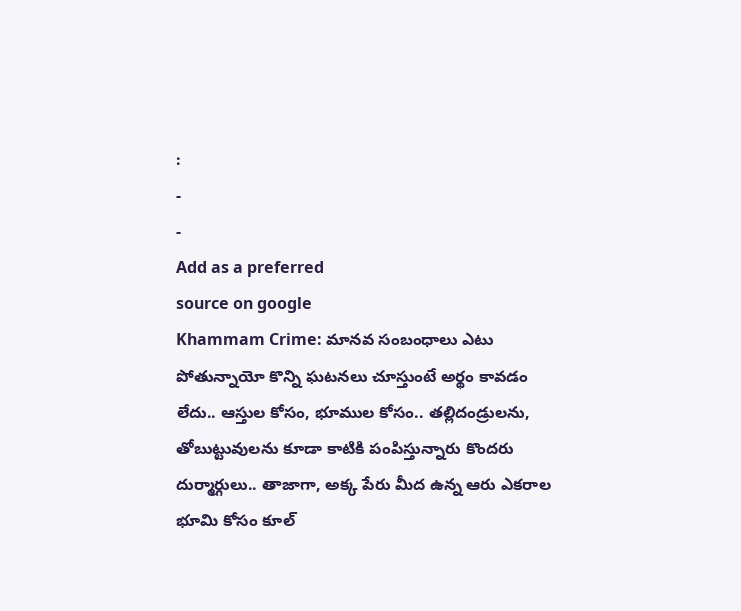:
-
-
Add as a preferred
source on google
Khammam Crime: మానవ సంబంధాలు ఎటు పోతున్నాయో కొన్ని ఘటనలు చూస్తుంటే అర్థం కావడం లేదు.. ఆస్తుల కోసం, భూముల కోసం.. తల్లిదండ్రులను, తోబుట్టువులను కూడా కాటికి పంపిస్తున్నారు కొందరు దుర్మార్గులు.. తాజాగా, అక్క పేరు మీద ఉన్న ఆరు ఎకరాల భూమి కోసం కూల్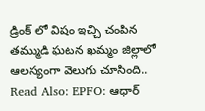డ్రింక్ లో విషం ఇచ్చి చంపిన తమ్ముడి ఘటన ఖమ్మం జిల్లాలో ఆలస్యంగా వెలుగు చూసింది..
Read Also: EPFO: ఆధార్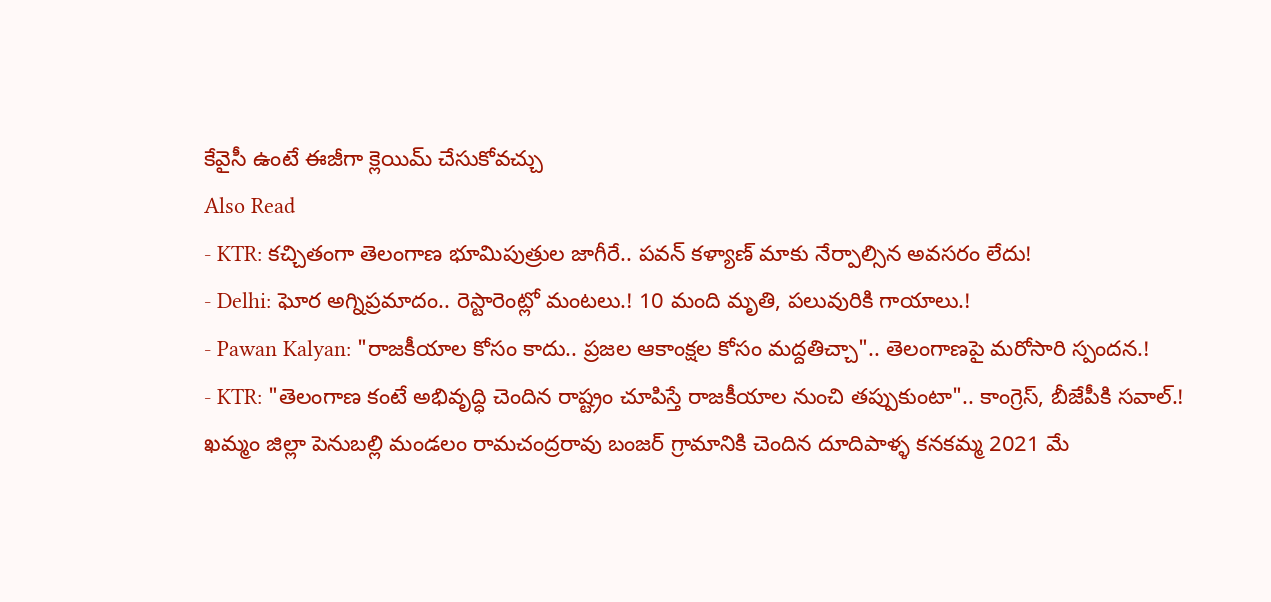కేవైసీ ఉంటే ఈజీగా క్లెయిమ్ చేసుకోవచ్చు
Also Read
- KTR: కచ్చితంగా తెలంగాణ భూమిపుత్రుల జాగీరే.. పవన్ కళ్యాణ్ మాకు నేర్పాల్సిన అవసరం లేదు!
- Delhi: ఘోర అగ్నిప్రమాదం.. రెస్టారెంట్లో మంటలు.! 10 మంది మృతి, పలువురికి గాయాలు.!
- Pawan Kalyan: "రాజకీయాల కోసం కాదు.. ప్రజల ఆకాంక్షల కోసం మద్దతిచ్చా".. తెలంగాణపై మరోసారి స్పందన.!
- KTR: "తెలంగాణ కంటే అభివృద్ధి చెందిన రాష్ట్రం చూపిస్తే రాజకీయాల నుంచి తప్పుకుంటా".. కాంగ్రెస్, బీజేపీకి సవాల్.!
ఖమ్మం జిల్లా పెనుబల్లి మండలం రామచంద్రరావు బంజర్ గ్రామానికి చెందిన దూదిపాళ్ళ కనకమ్మ 2021 మే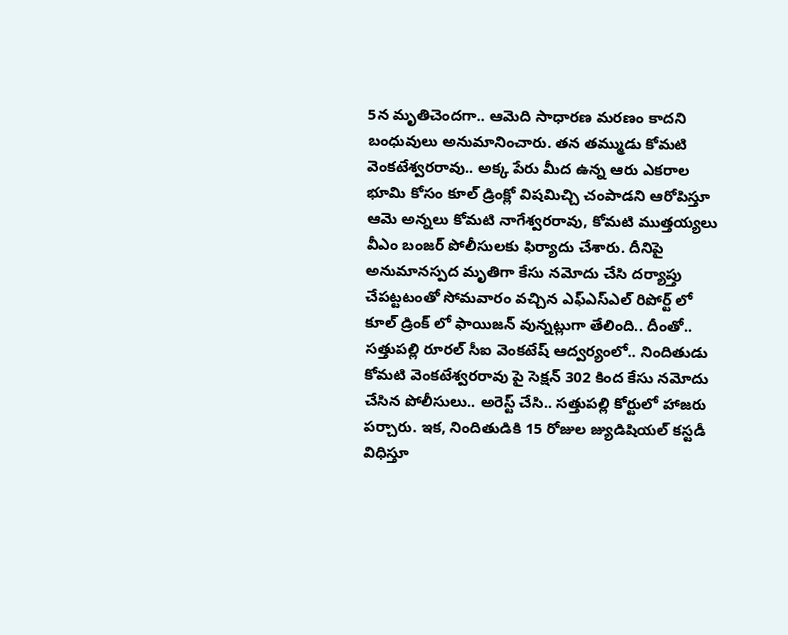5న మృతిచెందగా.. ఆమెది సాధారణ మరణం కాదని బంధువులు అనుమానించారు. తన తమ్ముడు కోమటి వెంకటేశ్వరరావు.. అక్క పేరు మీద ఉన్న ఆరు ఎకరాల భూమి కోసం కూల్ డ్రింక్లో విషమిచ్చి చంపాడని ఆరోపిస్తూ ఆమె అన్నలు కోమటి నాగేశ్వరరావు, కోమటి ముత్తయ్యలు వీఎం బంజర్ పోలీసులకు ఫిర్యాదు చేశారు. దీనిపై అనుమానస్పద మృతిగా కేసు నమోదు చేసి దర్యాప్తు చేపట్టటంతో సోమవారం వచ్చిన ఎఫ్ఎస్ఎల్ రిపోర్ట్ లో కూల్ డ్రింక్ లో ఫాయిజన్ వున్నట్లుగా తేలింది.. దీంతో.. సత్తుపల్లి రూరల్ సీఐ వెంకటేష్ ఆద్వర్యంలో.. నిందితుడు కోమటి వెంకటేశ్వరరావు పై సెక్షన్ 302 కింద కేసు నమోదు చేసిన పోలీసులు.. అరెస్ట్ చేసి.. సత్తుపల్లి కోర్టులో హాజరు పర్చారు. ఇక, నిందితుడికి 15 రోజుల జ్యుడిషియల్ కస్టడీ విధిస్తూ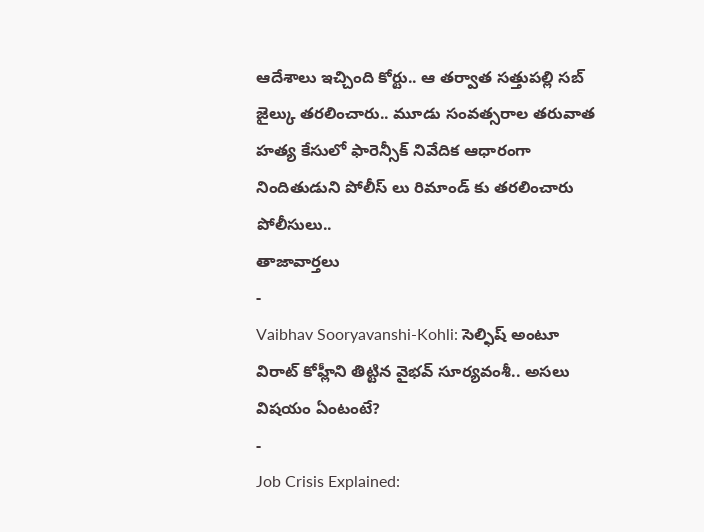ఆదేశాలు ఇచ్చింది కోర్టు.. ఆ తర్వాత సత్తుపల్లి సబ్ జైల్కు తరలించారు.. మూడు సంవత్సరాల తరువాత హత్య కేసులో ఫారెన్సీక్ నివేదిక ఆధారంగా నిందితుడుని పోలీస్ లు రిమాండ్ కు తరలించారు పోలీసులు..
తాజావార్తలు
-
Vaibhav Sooryavanshi-Kohli: సెల్ఫిష్ అంటూ విరాట్ కోహ్లీని తిట్టిన వైభవ్ సూర్యవంశీ.. అసలు విషయం ఏంటంటే?
-
Job Crisis Explained: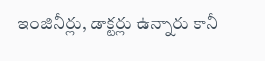ఇంజినీర్లు, డాక్టర్లు ఉన్నారు కానీ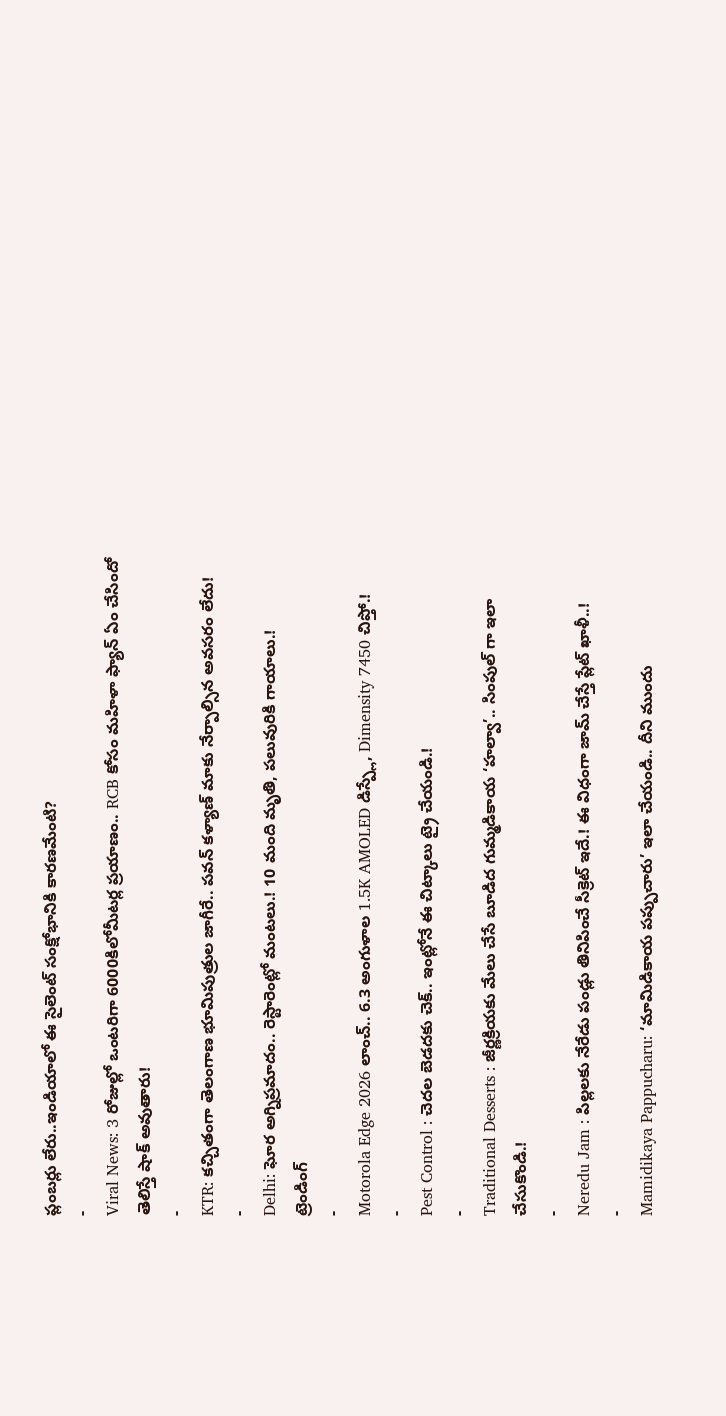ప్లంబర్లు లేరు..ఇండియాలో ఈ సైలెంట్ సంక్షోభానికి కారణమేంటి?
-
Viral News: 3 రోజుల్లో ఒంటరిగా 6000కిలోమీటర్ల ప్రయాణం.. RCB కోసం మహిళా ఫ్యాన్ ఏం చేసిందో తెలిస్తే షాక్ అవుతారు!
-
KTR: కచ్చితంగా తెలంగాణ భూమిపుత్రుల జాగీరే.. పవన్ కళ్యాణ్ మాకు నేర్పాల్సిన అవసరం లేదు!
-
Delhi: ఘోర అగ్నిప్రమాదం.. రెస్టారెంట్లో మంటలు.! 10 మంది మృతి, పలువురికి గాయాలు.!
ట్రెండింగ్
-
Motorola Edge 2026 లాంచ్.. 6.3 అంగుళాల 1.5K AMOLED డిస్ప్లే, Dimensity 7450 చిప్తో.!
-
Pest Control : చెదల బెడదకు చెక్.. ఇంట్లోనే ఈ చిట్కాలు ట్రై చేయండి.!
-
Traditional Desserts : జీర్ణక్రియకు మేలు చేసే బూడిద గుమ్మడికాయ ‘హల్వా’.. సింపుల్ గా ఇలా చేసుకొండి.!
-
Neredu Jam : పిల్లలకు నేరేడు పండ్లు తినిపించే సీక్రెట్ ఇదే.! ఈ విధంగా జామ్ చేస్తే ప్లేట్ ఖాళీ..!
-
Mamidikaya Pappucharu: ‘మామిడికాయ పప్పుచారు’ ఇలా చేయండి.. దీని ముందు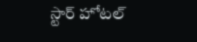స్టార్ హోటల్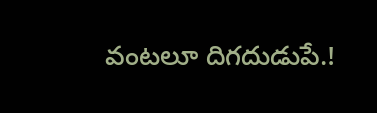వంటలూ దిగదుడుపే.!